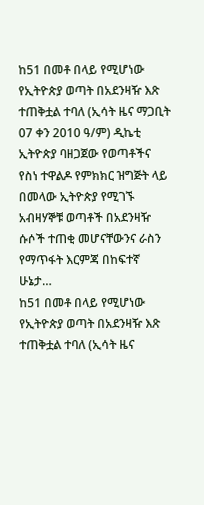ከ51 በመቶ በላይ የሚሆነው የኢትዮጵያ ወጣት በአደንዛዥ እጽ ተጠቅቷል ተባለ (ኢሳት ዜና ማጋቢት 07 ቀን 2010 ዓ/ም) ዲኬቲ ኢትዮጵያ ባዘጋጀው የወጣቶችና የስነ ተዋልዶ የምክክር ዝግጅት ላይ በመላው ኢትዮጵያ የሚገኙ አብዛሃኞቹ ወጣቶች በአደንዛዥ ሱሶች ተጠቂ መሆናቸውንና ራስን የማጥፋት እርምጃ በከፍተኛ ሁኔታ…
ከ51 በመቶ በላይ የሚሆነው የኢትዮጵያ ወጣት በአደንዛዥ እጽ ተጠቅቷል ተባለ (ኢሳት ዜና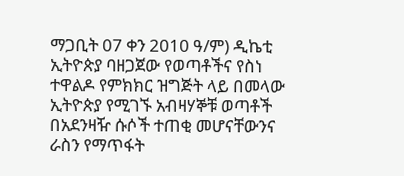ማጋቢት 07 ቀን 2010 ዓ/ም) ዲኬቲ ኢትዮጵያ ባዘጋጀው የወጣቶችና የስነ ተዋልዶ የምክክር ዝግጅት ላይ በመላው ኢትዮጵያ የሚገኙ አብዛሃኞቹ ወጣቶች በአደንዛዥ ሱሶች ተጠቂ መሆናቸውንና ራስን የማጥፋት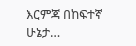እርምጃ በከፍተኛ ሁኔታ…